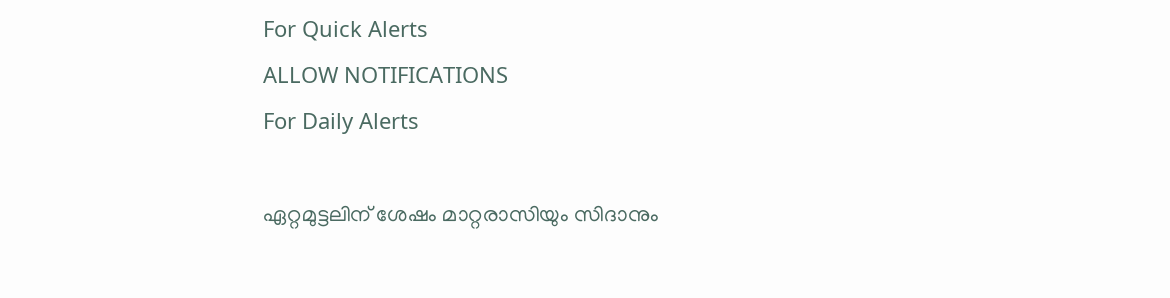For Quick Alerts
ALLOW NOTIFICATIONS
For Daily Alerts

ഏറ്റമുട്ടലിന് ശേഷം മാറ്റരാസിയും സിദാനും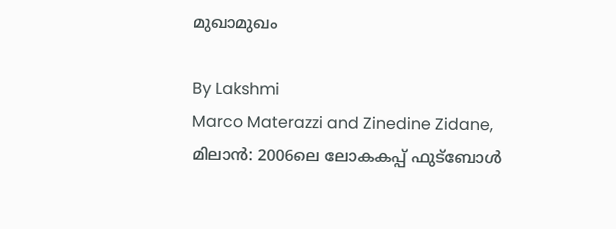മുഖാമുഖം

By Lakshmi
Marco Materazzi and Zinedine Zidane,
മിലാന്‍: 2006ലെ ലോകകപ്പ് ഫുട്‌ബോള്‍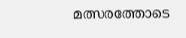മത്സരത്തോടെ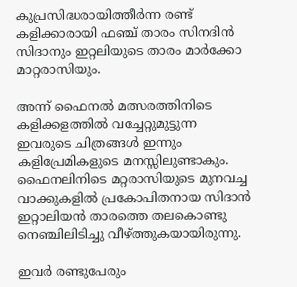കുപ്രസിദ്ധരായിത്തീര്‍ന്ന രണ്ട് കളിക്കാരായി ഫഞ്ച് താരം സിനദിന്‍ സിദാനും ഇറ്റലിയുടെ താരം മാര്‍ക്കോ മാറ്റരാസിയും.

അന്ന് ഫൈനല്‍ മത്സരത്തിനിടെ കളിക്കളത്തില്‍ വച്ചേറ്റുമുട്ടുന്ന ഇവരുടെ ചിത്രങ്ങള്‍ ഇന്നും കളിപ്രേമികളുടെ മനസ്സിലുണ്ടാകും. ഫൈനലിനിടെ മറ്റരാസിയുടെ മുനവച്ച വാക്കുകളില്‍ പ്രകോപിതനായ സിദാന്‍ ഇറ്റാലിയന്‍ താരത്തെ തലകൊണ്ടു നെഞ്ചിലിടിച്ചു വീഴ്ത്തുകയായിരുന്നു.

ഇവര്‍ രണ്ടുപേരും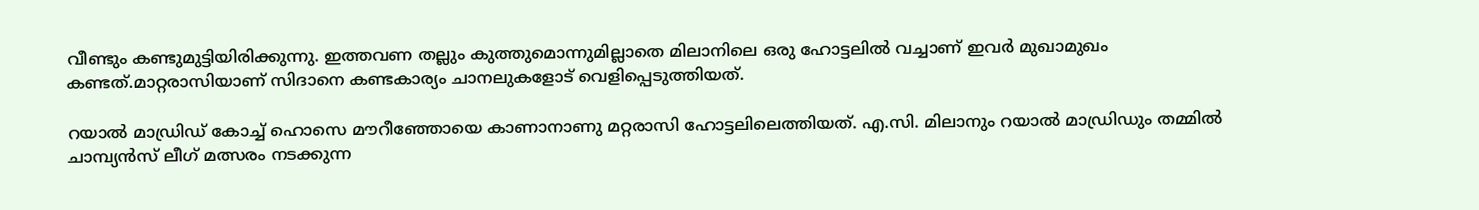വീണ്ടും കണ്ടുമുട്ടിയിരിക്കുന്നു. ഇത്തവണ തല്ലും കുത്തുമൊന്നുമില്ലാതെ മിലാനിലെ ഒരു ഹോട്ടലില്‍ വച്ചാണ് ഇവര്‍ മുഖാമുഖം കണ്ടത്.മാറ്റരാസിയാണ് സിദാനെ കണ്ടകാര്യം ചാനലുകളോട് വെളിപ്പെടുത്തിയത്.

റയാല്‍ മാഡ്രിഡ് കോച്ച് ഹൊസെ മൗറീഞ്ഞോയെ കാണാനാണു മറ്റരാസി ഹോട്ടലിലെത്തിയത്. എ.സി. മിലാനും റയാല്‍ മാഡ്രിഡും തമ്മില്‍ ചാമ്പ്യന്‍സ് ലീഗ് മത്സരം നടക്കുന്ന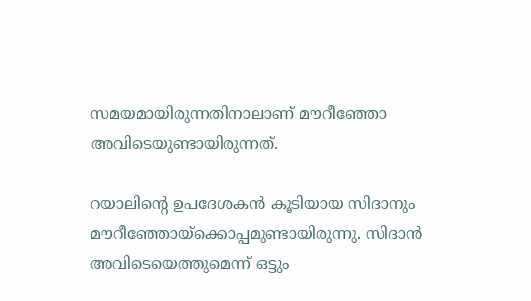സമയമായിരുന്നതിനാലാണ് മൗറീഞ്ഞോ അവിടെയുണ്ടായിരുന്നത്.

റയാലിന്റെ ഉപദേശകന്‍ കൂടിയായ സിദാനും മൗറീഞ്ഞോയ്‌ക്കൊപ്പമുണ്ടായിരുന്നു. സിദാന്‍ അവിടെയെത്തുമെന്ന് ഒട്ടും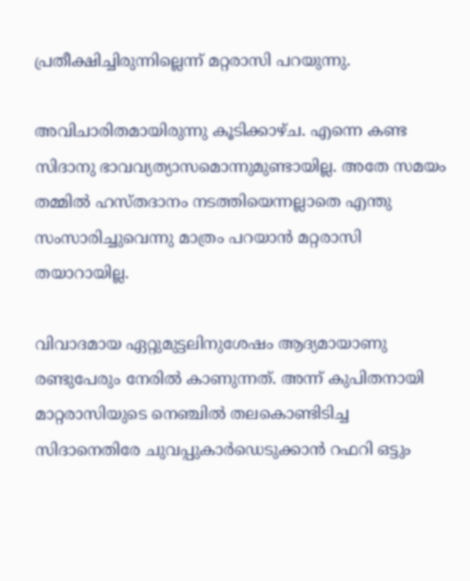പ്രതീക്ഷിച്ചിരുന്നില്ലെന്ന് മറ്റരാസി പറയുന്നു.

അവിചാരിതമായിരുന്നു കൂടിക്കാഴ്ച. എന്നെ കണ്ട സിദാനു ഭാവവ്യത്യാസമൊന്നുമുണ്ടായില്ല. അതേ സമയം തമ്മില്‍ ഹസ്തദാനം നടത്തിയെന്നല്ലാതെ എന്തു സംസാരിച്ചുവെന്നു മാത്രം പറയാന്‍ മറ്റരാസി തയാറായില്ല.

വിവാദമായ ഏറ്റുമുട്ടലിനുശേഷം ആദ്യമായാണു രണ്ടുപേരും നേരില്‍ കാണുന്നത്. അന്ന് കുപിതനായി മാറ്റരാസിയുടെ നെഞ്ചില്‍ തലകൊണ്ടിടിച്ച സിദാനെതിരേ ചുവപ്പുകാര്‍ഡെടുക്കാന്‍ റഫറി ഒട്ടും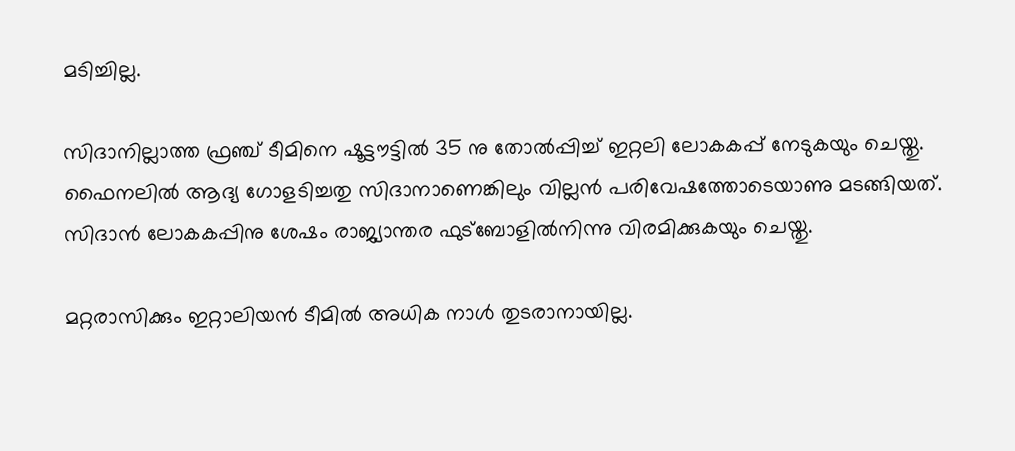മടിച്ചില്ല.

സിദാനില്ലാത്ത ഫ്രഞ്ച് ടീമിനെ ഷൂട്ടൗട്ടില്‍ 35 നു തോല്‍പ്പിച്ച് ഇറ്റലി ലോകകപ്പ് നേടുകയും ചെയ്തു. ഫൈനലില്‍ ആദ്യ ഗോളടിച്ചതു സിദാനാണെങ്കിലും വില്ലന്‍ പരിവേഷത്തോടെയാണു മടങ്ങിയത്. സിദാന്‍ ലോകകപ്പിനു ശേഷം രാജ്യാന്തര ഫുട്‌ബോളില്‍നിന്നു വിരമിക്കുകയും ചെയ്തു.

മറ്റരാസിക്കും ഇറ്റാലിയന്‍ ടീമില്‍ അധിക നാള്‍ തുടരാനായില്ല.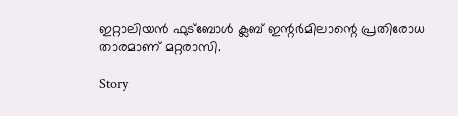ഇറ്റാലിയന്‍ ഫുട്‌ബോള്‍ ക്ലബ് ഇന്റര്‍മിലാന്റെ പ്രതിരോധ താരമാണ് മറ്റരാസി.

Story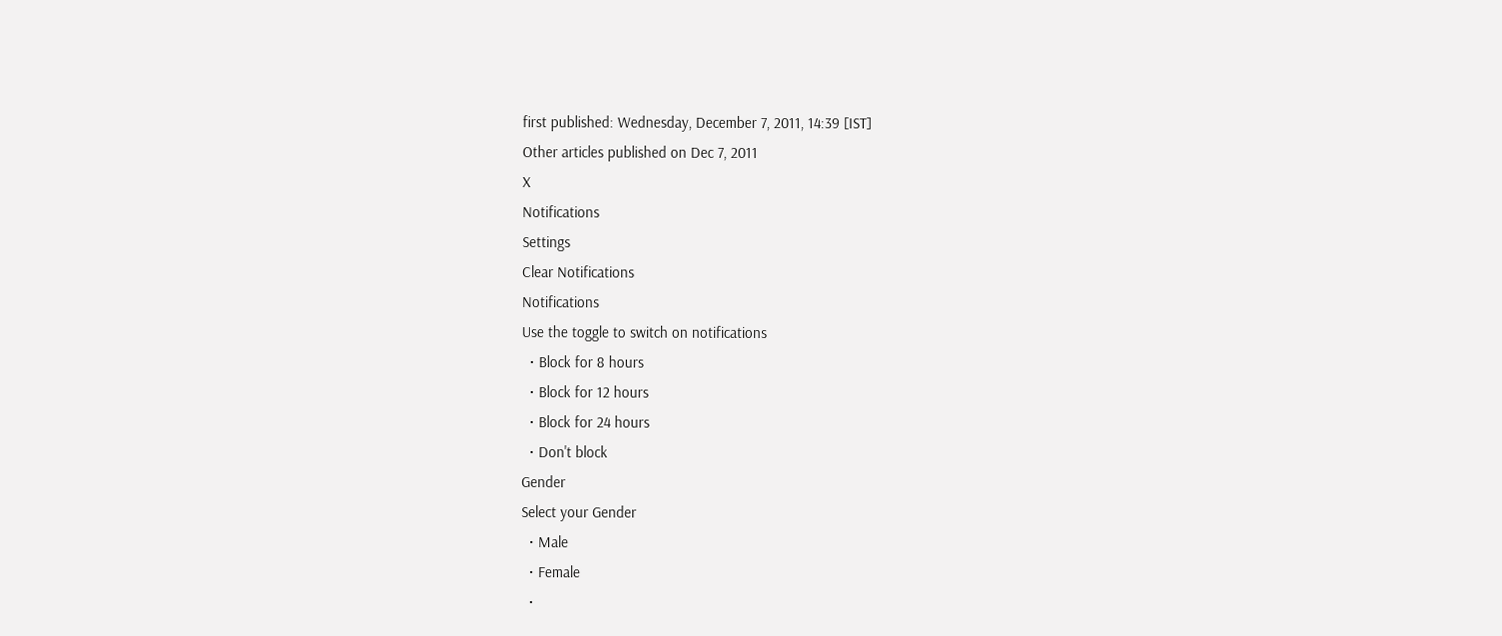first published: Wednesday, December 7, 2011, 14:39 [IST]
Other articles published on Dec 7, 2011
X
Notifications
Settings
Clear Notifications
Notifications
Use the toggle to switch on notifications
  • Block for 8 hours
  • Block for 12 hours
  • Block for 24 hours
  • Don't block
Gender
Select your Gender
  • Male
  • Female
  •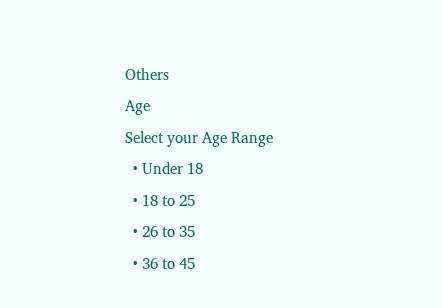Others
Age
Select your Age Range
  • Under 18
  • 18 to 25
  • 26 to 35
  • 36 to 45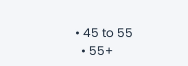• 45 to 55
  • 55+